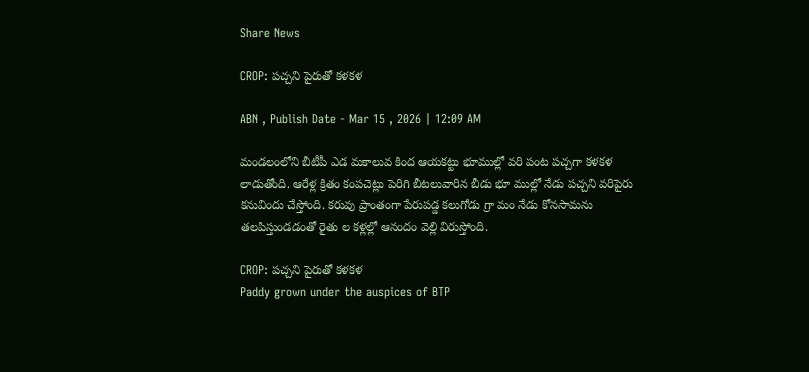Share News

CROP: పచ్చని పైరుతో కళకళ

ABN , Publish Date - Mar 15 , 2026 | 12:09 AM

మండలంలోని బీటీపీ ఎడ మకాలువ కింద ఆయకట్టు భూముల్లో వరి పంట పచ్చగా కళకళ లాడుతోంది. ఆరేళ్ల క్రితం కంపచెట్లు పెరిగి బీటలువారిన బీడు భూ ముల్లో నేడు పచ్చని వరిపైరు కనువిందు చేస్తోంది. కరువు ప్రాంతంగా పేరుపడ్డ కలుగోడు గ్రా మం నేడు కోనసామను తలపిస్తుండడంతో రైతు ల కళ్లల్లో ఆనందం వెల్లి విరుస్తోంది.

CROP: పచ్చని పైరుతో కళకళ
Paddy grown under the auspices of BTP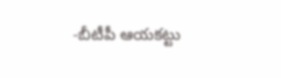-బీటీపీ ఆయకట్టు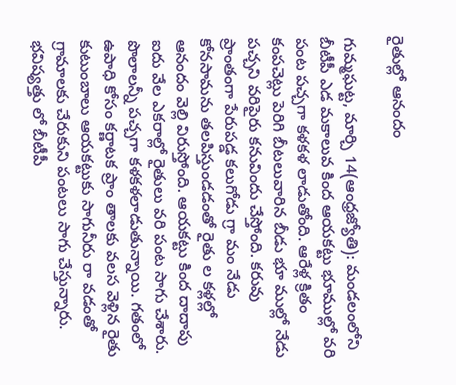రైతుల్లో ఆనందం

గుమ్మఘట్ట, మార్చి 14(ఆంధ్రజ్యోతి): మండలంలోని బీటీపీ ఎడ మకాలువ కింద ఆయకట్టు భూముల్లో వరి పంట పచ్చగా కళకళ లాడుతోంది. ఆరేళ్ల క్రితం కంపచెట్లు పెరిగి బీటలువారిన బీడు భూ ముల్లో నేడు పచ్చని వరిపైరు కనువిందు చేస్తోంది. కరువు ప్రాంతంగా పేరుపడ్డ కలుగోడు గ్రా మం నేడు కోనసామను తలపిస్తుండడంతో రైతు ల కళ్లల్లో ఆనందం వెల్లి విరుస్తోంది. ఆయకట్టు కింద దాదాపు ఐదు వేల ఎకరాల్లో రైతులు వరి పంట సాగు చేశారు. పొలాలన్నీ పచ్చగా కళకళలాడుతున్నాయి. గతంలో ఉపాధి కోసం కర్ణాటక ప్రాం తాలకు వలస వెళ్లిన రైతు కుటుంబాలు ఆయకట్టుకు సాగునీరు రా వడంతో గ్రామాలకు చేరుకుని పంటలు సాగు చేస్తున్నారు. భవిష్యత్తు లో బీటీపీ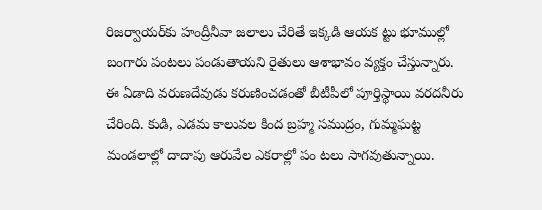రిజర్వాయర్‌కు హంద్రీనీవా జలాలు చేరితే ఇక్కడి ఆయక ట్టు భూముల్లో బంగారు పంటలు పండుతాయని రైతులు ఆశాభావం వ్యక్తం చేస్తున్నారు. ఈ ఏడాది వరుణదేవుడు కరుణించడంతో బీటీపీలో పూర్తిస్థాయి వరదనీరు చేరింది. కుడి, ఎడమ కాలువల కింద బ్రహ్మ సముద్రం, గుమ్మఘట్ట మండలాల్లో దాదాపు ఆరువేల ఎకరాల్లో పం టలు సాగవుతున్నాయి.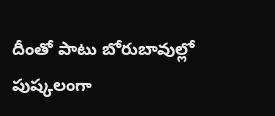దీంతో పాటు బోరుబావుల్లో పుష్కలంగా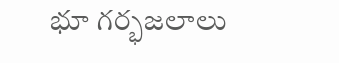భూ గర్భజలాలు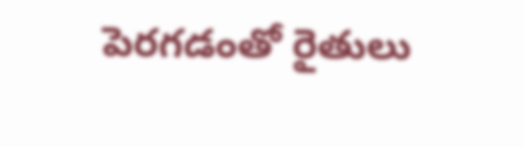పెరగడంతో రైతులు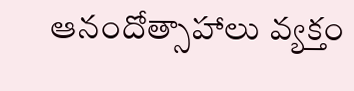ఆనందోత్సాహాలు వ్యక్తం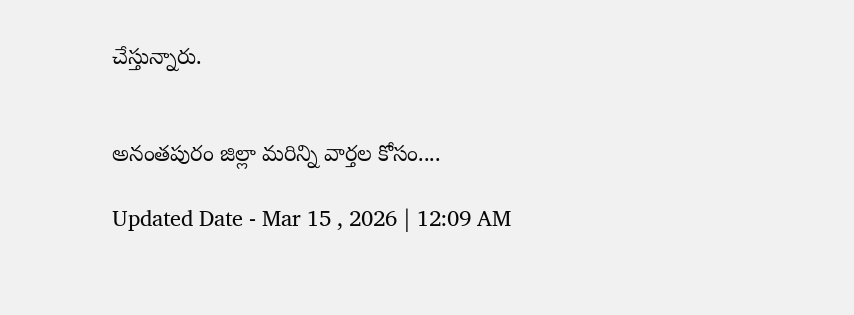చేస్తున్నారు.


అనంతపురం జిల్లా మరిన్ని వార్తల కోసం....

Updated Date - Mar 15 , 2026 | 12:09 AM